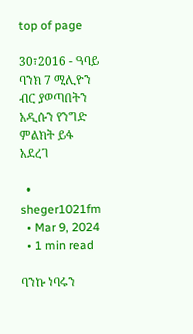top of page

30፣2016 - ዓባይ ባንክ 7 ሚሊዮን ብር ያወጣበትን አዲሱን የንግድ ምልክት ይፋ አደረገ

  • sheger1021fm
  • Mar 9, 2024
  • 1 min read

ባንኩ ነባሩን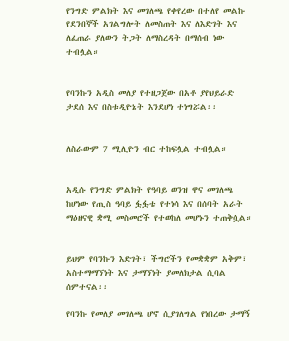የንግድ ምልክት እና መገለጫ የቀየረው በተለየ መልኩ የደንበኞች አገልግሎት ለመስጠት እና ለእድገት እና ለፈጠራ ያለውን ትጋት ለማስረዳት በማሰብ ነው ተብሏል።


የባንኩን አዲስ መለያ የተዘጋጀው በአቶ ያየህይራድ ታደሰ እና በስቱዲዮኔት እንደሆነ ተነግሯል፡፡


ለስራውም 7 ሚሊዮን ብር ተከፍሏል ተብሏል።


አዲሱ የንግድ ምልክት የዓባይ ወንዝ ዋና መገለጫ ከሆነው የጢስ ዓባይ ፏፏቴ የተነሳ እና በሰባት አራት ማዕዘናዊ ቋሚ መስመሮች የተወከለ መሆኑን ተጠቅሷል።


ይህም የባንኩን እድገት፣ ችግሮችን የመቋቋም አቅም፣ አስተማማኘነት እና ታማኘነት ያመለክታል ሲባል ሰምተናል፡፡

የባንኩ የመለያ መገለጫ ሆኖ ሲያገለግል የነበረው ታማኝ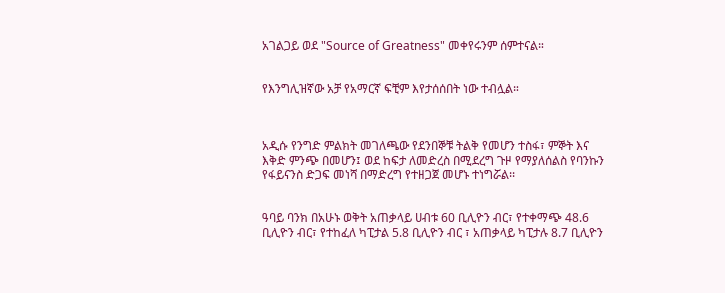አገልጋይ ወደ "Source of Greatness" መቀየሩንም ሰምተናል።


የእንግሊዝኛው አቻ የአማርኛ ፍቺም እየታሰሰበት ነው ተብሏል።



አዲሱ የንግድ ምልክት መገለጫው የደንበኞቹ ትልቅ የመሆን ተስፋ፣ ምኞት እና እቅድ ምንጭ በመሆን፤ ወደ ከፍታ ለመድረስ በሚደረግ ጉዞ የማያለሰልስ የባንኩን የፋይናንስ ድጋፍ መነሻ በማድረግ የተዘጋጀ መሆኑ ተነግሯል፡፡


ዓባይ ባንክ በአሁኑ ወቅት አጠቃላይ ሀብቱ 60 ቢሊዮን ብር፣ የተቀማጭ 48.6 ቢሊዮን ብር፣ የተከፈለ ካፒታል 5.8 ቢሊዮን ብር ፣ አጠቃላይ ካፒታሉ 8.7 ቢሊዮን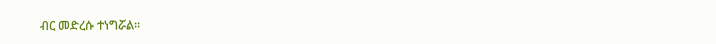ብር መድረሱ ተነግሯል።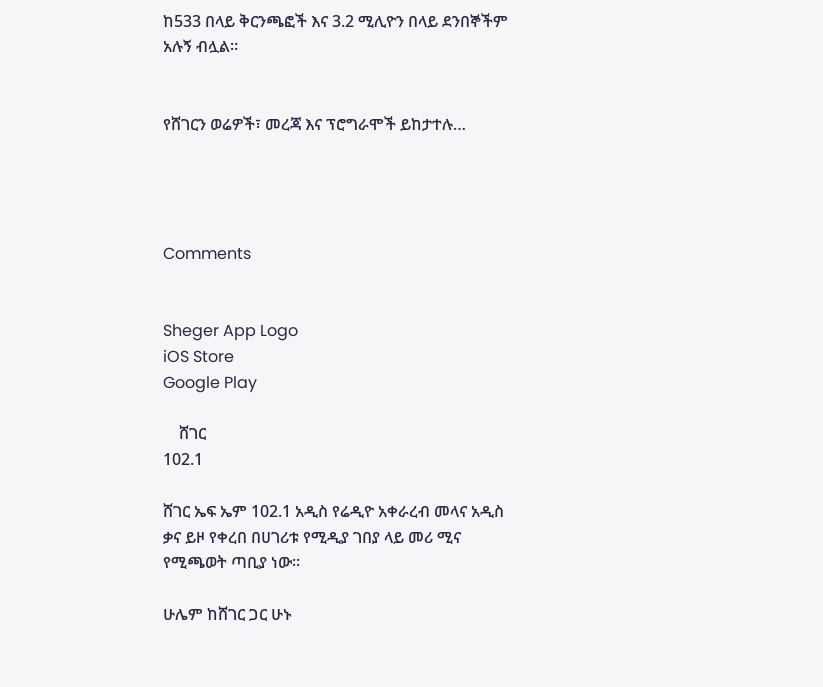ከ533 በላይ ቅርንጫፎች እና 3.2 ሚሊዮን በላይ ደንበኞችም አሉኝ ብሏል።


የሸገርን ወሬዎች፣ መረጃ እና ፕሮግራሞች ይከታተሉ…




Comments


Sheger App Logo
iOS Store
Google Play

    ሸገር
102.1

ሸገር ኤፍ ኤም 102.1 አዲስ የሬዲዮ አቀራረብ መላና አዲስ ቃና ይዞ የቀረበ በሀገሪቱ የሚዲያ ገበያ ላይ መሪ ሚና የሚጫወት ጣቢያ ነው፡፡

ሁሌም ከሸገር ጋር ሁኑ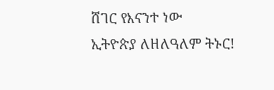ሸገር የእናንተ ነው
ኢትዮጵያ ለዘለዓለም ትኑር!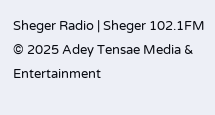Sheger Radio | Sheger 102.1FM  © 2025 Adey Tensae Media & Entertainment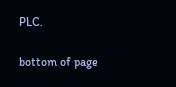PLC.

bottom of page